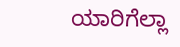ಯಾರಿಗೆಲ್ಲಾ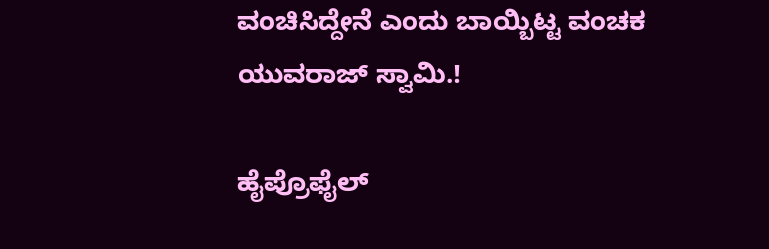ವಂಚಿಸಿದ್ದೇನೆ ಎಂದು ಬಾಯ್ಬಿಟ್ಟ ವಂಚಕ ಯುವರಾಜ್ ಸ್ವಾಮಿ.!

ಹೈಪ್ರೊಫೈಲ್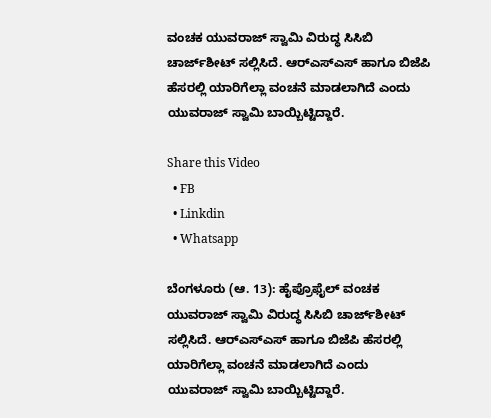ವಂಚಕ ಯುವರಾಜ್ ಸ್ವಾಮಿ ವಿರುದ್ಧ ಸಿಸಿಬಿ ಚಾರ್ಜ್‌ಶೀಟ್ ಸಲ್ಲಿಸಿದೆ. ಆರ್‌ಎಸ್‌ಎಸ್‌ ಹಾಗೂ ಬಿಜೆಪಿ ಹೆಸರಲ್ಲಿ ಯಾರಿಗೆಲ್ಲಾ ವಂಚನೆ ಮಾಡಲಾಗಿದೆ ಎಂದು ಯುವರಾಜ್ ಸ್ವಾಮಿ ಬಾಯ್ಬಿಟ್ಟಿದ್ದಾರೆ.

Share this Video
  • FB
  • Linkdin
  • Whatsapp

ಬೆಂಗಳೂರು (ಆ. 13): ಹೈಪ್ರೊಫೈಲ್ ವಂಚಕ ಯುವರಾಜ್ ಸ್ವಾಮಿ ವಿರುದ್ಧ ಸಿಸಿಬಿ ಚಾರ್ಜ್‌ಶೀಟ್ ಸಲ್ಲಿಸಿದೆ. ಆರ್‌ಎಸ್‌ಎಸ್‌ ಹಾಗೂ ಬಿಜೆಪಿ ಹೆಸರಲ್ಲಿ ಯಾರಿಗೆಲ್ಲಾ ವಂಚನೆ ಮಾಡಲಾಗಿದೆ ಎಂದು ಯುವರಾಜ್ ಸ್ವಾಮಿ ಬಾಯ್ಬಿಟ್ಟಿದ್ದಾರೆ.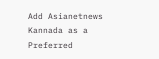Add Asianetnews Kannada as a Preferred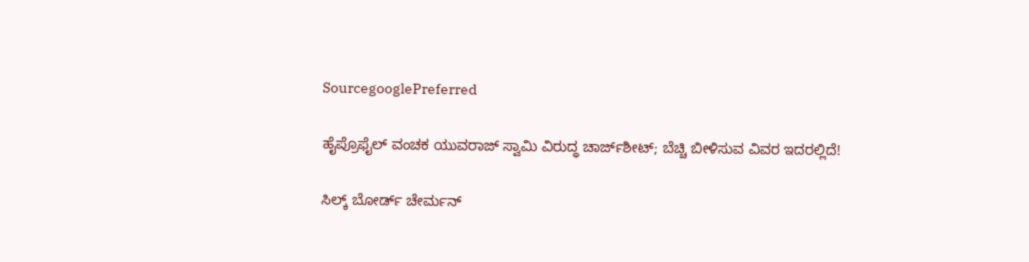SourcegooglePreferred

ಹೈಪ್ರೊಫೈಲ್ ವಂಚಕ ಯುವರಾಜ್ ಸ್ವಾಮಿ ವಿರುದ್ಧ ಚಾರ್ಜ್‌ಶೀಟ್; ಬೆಚ್ಚಿ ಬೀಳಿಸುವ ವಿವರ ಇದರಲ್ಲಿದೆ!

ಸಿಲ್ಕ್‌ ಬೋರ್ಡ್ ಚೇರ್ಮನ್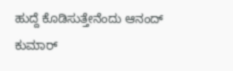ಹುದ್ದೆ ಕೊಡಿಸುತ್ತೇನೆಂದು ಆನಂದ್ ಕುಮಾರ್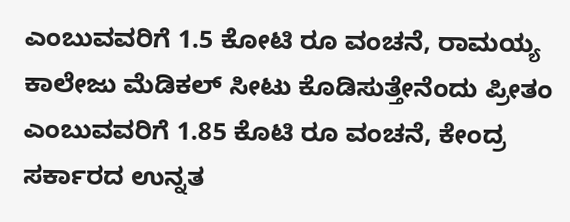ಎಂಬುವವರಿಗೆ 1.5 ಕೋಟಿ ರೂ ವಂಚನೆ, ರಾಮಯ್ಯ ಕಾಲೇಜು ಮೆಡಿಕಲ್ ಸೀಟು ಕೊಡಿಸುತ್ತೇನೆಂದು ಪ್ರೀತಂ ಎಂಬುವವರಿಗೆ 1.85 ಕೊಟಿ ರೂ ವಂಚನೆ, ಕೇಂದ್ರ ಸರ್ಕಾರದ ಉನ್ನತ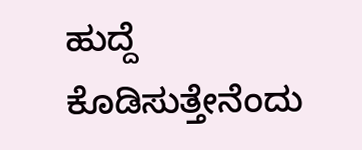ಹುದ್ದೆ ಕೊಡಿಸುತ್ತೇನೆಂದು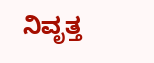ನಿವೃತ್ತ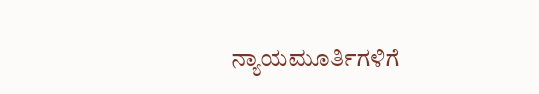ನ್ಯಾಯಮೂರ್ತಿಗಳಿಗೆ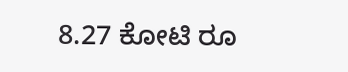8.27 ಕೋಟಿ ರೂ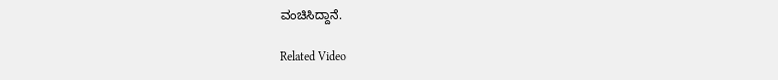ವಂಚಿಸಿದ್ದಾನೆ.

Related Video